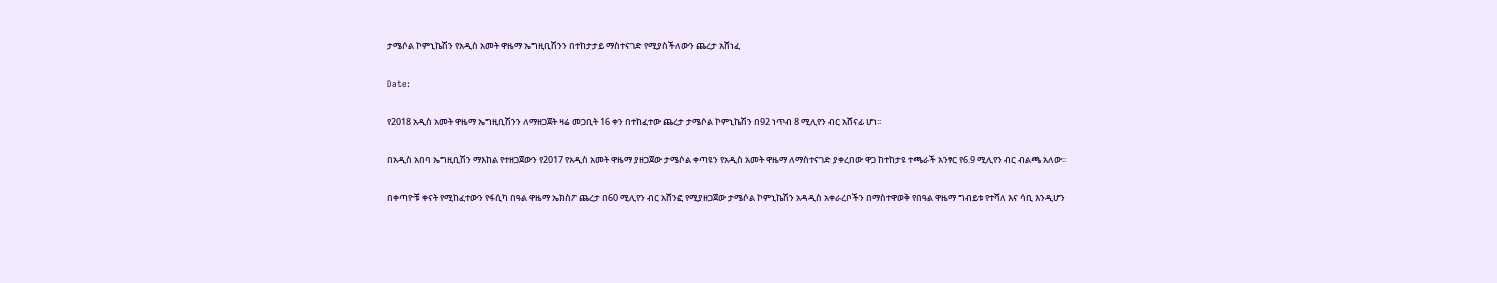ታሜሶል ኮምኒኬሽን የአዲስ አመት ዋዜማ ኤግዚቢሽንን በተከታታይ ማስተናገድ የሚያስችለውን ጨረታ አሸነፈ

Date:

የ2018 አዲስ አመት ዋዜማ ኤግዚቢሽንን ለማዘጋጀት ዛሬ መጋቢት 16 ቀን በተከፈተው ጨረታ ታሜሶል ኮምኒኬሽን በ92 ነጥብ 8 ሚሊየን ብር አሸናፊ ሆነ፡፡

በአዲስ አበባ ኤግዚቢሽን ማእከል የተዘጋጀውን የ2017 የአዲስ አመት ዋዜማ ያዘጋጀው ታሜሶል ቀጣዩን የአዲስ አመት ዋዜማ ለማስተናገድ ያቀረበው ዋጋ ከተከታዩ ተጫራች አንፃር የ6.9 ሚሊየን ብር ብልጫ አለው፡፡

በቀጣዮቹ ቀናት የሚከፈተውን የፋሲካ በዓል ዋዜማ ኤክስፖ ጨረታ በ60 ሚሊየን ብር አሸንፎ የሚያዘጋጀው ታሜሶል ኮምኒኬሽን አዳዲስ አቀራረቦችን በማስተዋወቅ የበዓል ዋዜማ ግብይቱ የተሻለ እና ሳቢ እንዲሆን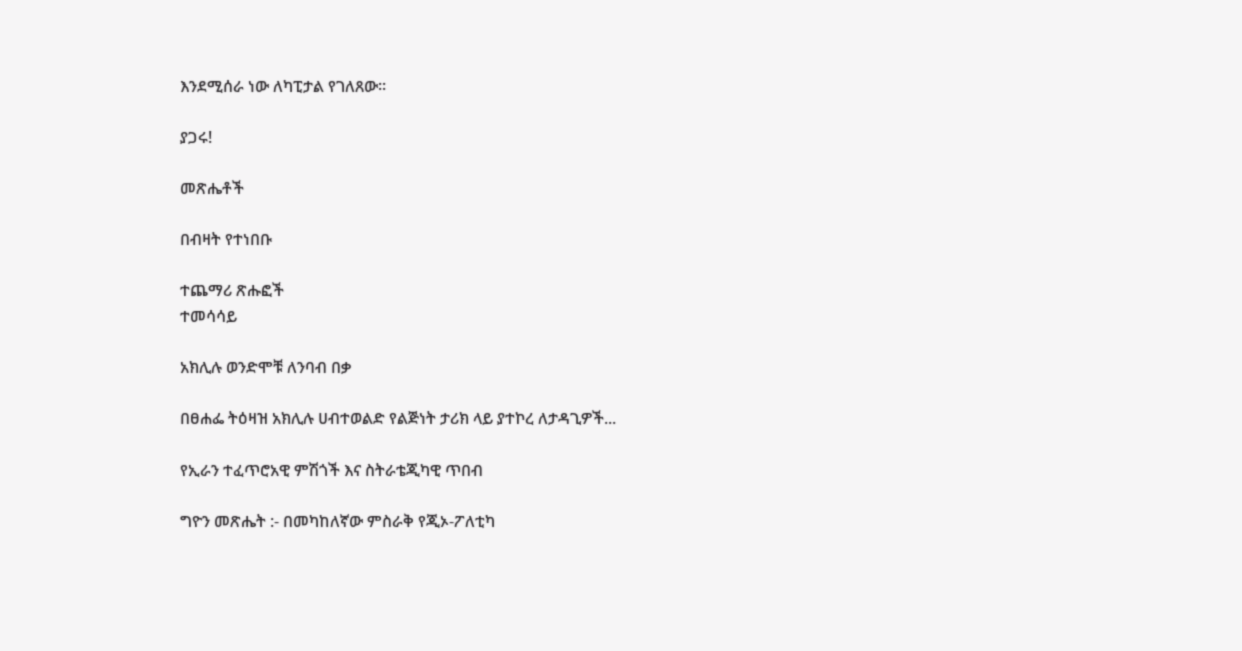እንደሚሰራ ነው ለካፒታል የገለጸው፡፡

ያጋሩ!

መጽሔቶች

በብዛት የተነበቡ

ተጨማሪ ጽሑፎች
ተመሳሳይ

አክሊሉ ወንድሞቹ ለንባብ በቃ

በፀሐፌ ትዕዛዝ አክሊሉ ሀብተወልድ የልጅነት ታሪክ ላይ ያተኮረ ለታዳጊዎች...

የኢራን ተፈጥሮአዊ ምሽጎች እና ስትራቴጂካዊ ጥበብ

ግዮን መጽሔት :- በመካከለኛው ምስራቅ የጂኦ-ፖለቲካ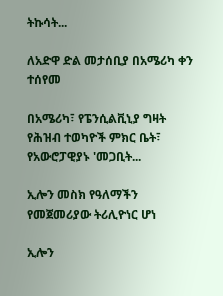ትኩሳት...

ለአድዋ ድል መታሰቢያ በአሜሪካ ቀን ተሰየመ

በአሜሪካ፣ የፔንሲልቪኒያ ግዛት የሕዝብ ተወካዮች ምክር ቤት፣ የአውሮፓዊያኑ 'መጋቢት...

ኢሎን መስክ የዓለማችን የመጀመሪያው ትሪሊዮነር ሆነ

ኢሎን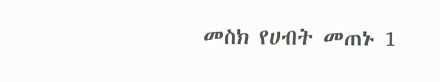መስክ የሀብት መጠኑ 1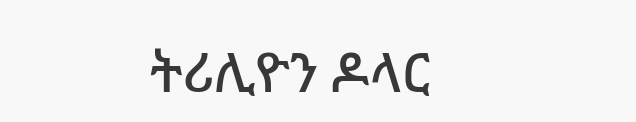ትሪሊዮን ዶላር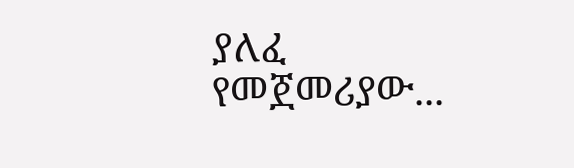ያለፈ የመጀመሪያው...